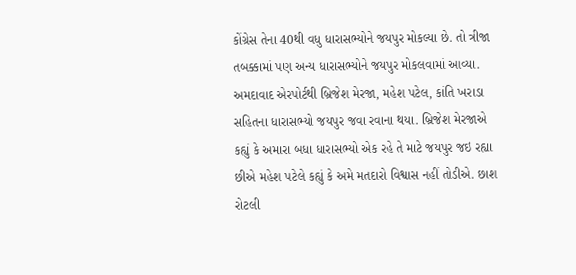કોંગ્રેસ તેના 40થી વધુ ધારાસભ્યોને જયપુર મોકલ્યા છે. તો ત્રીજા તબક્કામાં પણ અન્ય ધારાસભ્યોને જયપુર મોકલવામાં આવ્યા. અમદાવાદ એરપોર્ટથી બ્રિજેશ મેરજા, મહેશ પટેલ, કાંતિ ખરાડા સહિતના ધારાસભ્યો જયપુર જવા રવાના થયા. બ્રિજેશ મેરજાએ કહ્યું કે અમારા બધા ધારાસભ્યો એક રહે તે માટે જયપુર જઇ રહ્યા છીએ મહેશ પટેલે કહ્યું કે અમે મતદારો વિશ્વાસ નહીં તોડીએ. છાશ રોટલી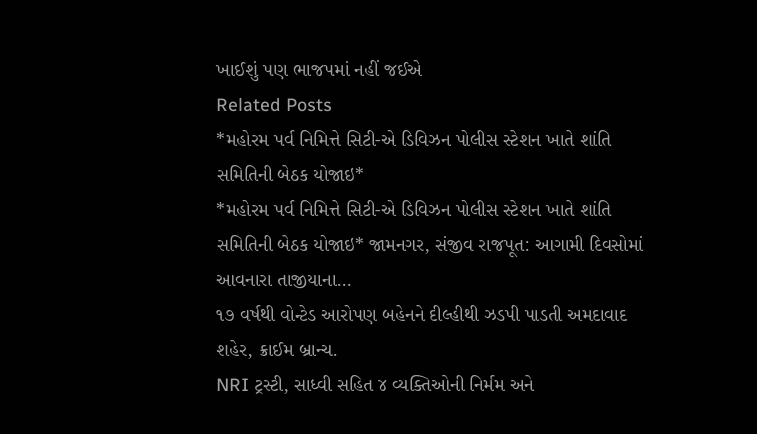ખાઈશું પણ ભાજપમાં નહીં જઈએ
Related Posts
*મહોરમ પર્વ નિમિત્તે સિટી-એ ડિવિઝન પોલીસ સ્ટેશન ખાતે શાંતિ સમિતિની બેઠક યોજાઇ*
*મહોરમ પર્વ નિમિત્તે સિટી-એ ડિવિઝન પોલીસ સ્ટેશન ખાતે શાંતિ સમિતિની બેઠક યોજાઇ* જામનગર, સંજીવ રાજપૂત: આગામી દિવસોમાં આવનારા તાજીયાના…
૧૭ વર્ષથી વોન્ટેડ આરોપણ બહેનને દીલ્હીથી ઝડપી પાડતી અમદાવાદ શહેર, ક્રાઈમ બ્રાન્ચ.
NRI ટ્રસ્ટી, સાધ્વી સહિત ૪ વ્યક્તિઓની નિર્મમ અને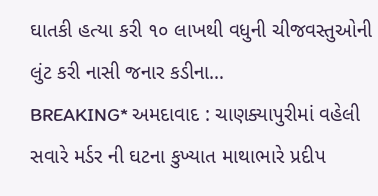ઘાતકી હત્યા કરી ૧૦ લાખથી વધુની ચીજવસ્તુઓની લુંટ કરી નાસી જનાર કડીના…
BREAKING* અમદાવાદ : ચાણક્યાપુરીમાં વહેલી સવારે મર્ડર ની ઘટના કુખ્યાત માથાભારે પ્રદીપ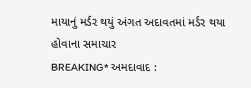માયાનું મર્ડર થયું અંગત અદાવતમાં મર્ડર થયા હોવાના સમાચાર
BREAKING* અમદાવાદ :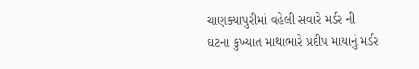ચાણક્યાપુરીમાં વહેલી સવારે મર્ડર ની ઘટના કુખ્યાત માથાભારે પ્રદીપ માયાનું મર્ડર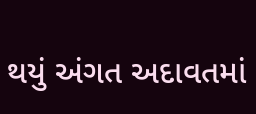થયું અંગત અદાવતમાં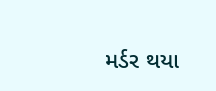મર્ડર થયા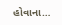હોવાના…